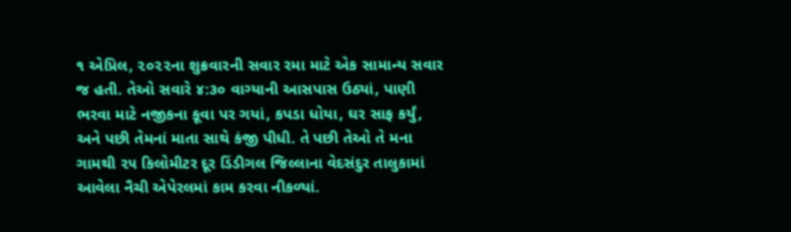૧ એપ્રિલ, ૨૦૨૨ના શુક્રવારની સવાર રમા માટે એક સામાન્ય સવાર જ હતી. તેઓ સવારે ૪:૩૦ વાગ્યાની આસપાસ ઉઠ્યાં, પાણી ભરવા માટે નજીકના કૂવા પર ગયાં, કપડા ધોયા, ઘર સાફ કર્યું, અને પછી તેમનાં માતા સાથે કંજી પીધી. તે પછી તેઓ તે મના ગામથી ૨૫ કિલોમીટર દૂર ડિંડીગલ જિલ્લાના વેદસંદુર તાલુકામાં આવેલા નૈચી એપેરલમાં કામ કરવા નીકળ્યાં.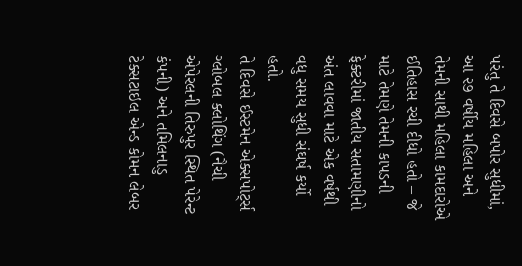પરંતુ તે દિવસે બપોર સુધીમાં, આ ૨૭ વર્ષીય મહિલા અને તેમની સાથી મહિલા કામદારોએ ઈતિહાસ રચી દીધો હતો – જે માટે તેમણે તેમની કાપડની ફેક્ટરીમાં જાતીય સતામણીનો અંત લાવવા માટે એક વર્ષથી વધુ સમય સુધી સંઘર્ષ કર્યો હતો.
તે દિવસે ઈસ્ટમેન એક્સપોર્ટ્સ ગ્લોબલ ક્લોથિંગ (નૈચી એપેરલની તિરુપુર સ્થિત પેરેન્ટ કંપની) અને તમિલનાડુ ટેક્સટાઇલ એન્ડ કોમન લેબર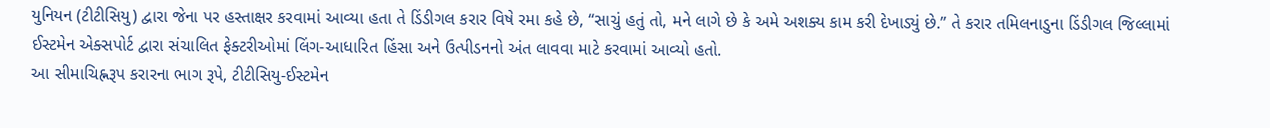યુનિયન (ટીટીસિયુ) દ્વારા જેના પર હસ્તાક્ષર કરવામાં આવ્યા હતા તે ડિંડીગલ કરાર વિષે રમા કહે છે, “સાચું હતું તો, મને લાગે છે કે અમે અશક્ય કામ કરી દેખાડ્યું છે.” તે કરાર તમિલનાડુના ડિંડીગલ જિલ્લામાં ઈસ્ટમેન એક્સપોર્ટ દ્વારા સંચાલિત ફેક્ટરીઓમાં લિંગ-આધારિત હિંસા અને ઉત્પીડનનો અંત લાવવા માટે કરવામાં આવ્યો હતો.
આ સીમાચિહ્નરૂપ કરારના ભાગ રૂપે, ટીટીસિયુ-ઈસ્ટમેન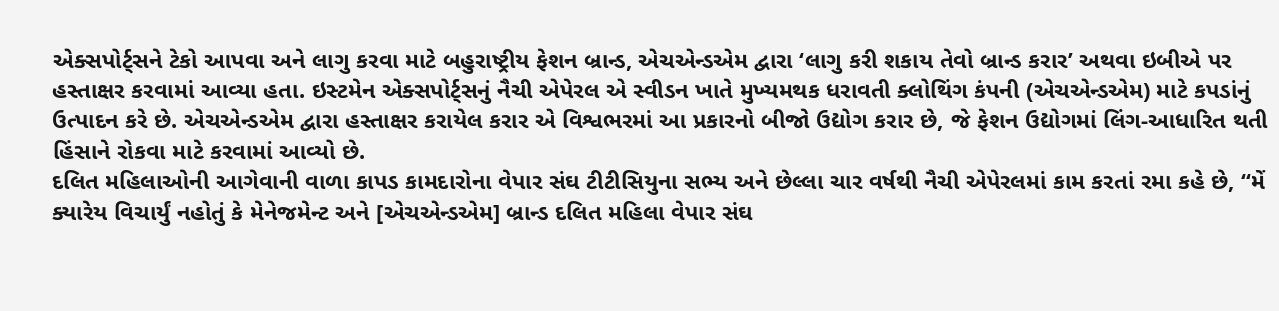એક્સપોર્ટ્સને ટેકો આપવા અને લાગુ કરવા માટે બહુરાષ્ટ્રીય ફેશન બ્રાન્ડ, એચએન્ડએમ દ્વારા ‘લાગુ કરી શકાય તેવો બ્રાન્ડ કરાર’ અથવા ઇબીએ પર હસ્તાક્ષર કરવામાં આવ્યા હતા. ઇસ્ટમેન એક્સપોર્ટ્સનું નૈચી એપેરલ એ સ્વીડન ખાતે મુખ્યમથક ધરાવતી ક્લોથિંગ કંપની (એચએન્ડએમ) માટે કપડાંનું ઉત્પાદન કરે છે. એચએન્ડએમ દ્વારા હસ્તાક્ષર કરાયેલ કરાર એ વિશ્વભરમાં આ પ્રકારનો બીજો ઉદ્યોગ કરાર છે, જે ફેશન ઉદ્યોગમાં લિંગ-આધારિત થતી હિંસાને રોકવા માટે કરવામાં આવ્યો છે.
દલિત મહિલાઓની આગેવાની વાળા કાપડ કામદારોના વેપાર સંઘ ટીટીસિયુના સભ્ય અને છેલ્લા ચાર વર્ષથી નૈચી એપેરલમાં કામ કરતાં રમા કહે છે, “મેં ક્યારેય વિચાર્યું નહોતું કે મેનેજમેન્ટ અને [એચએન્ડએમ] બ્રાન્ડ દલિત મહિલા વેપાર સંઘ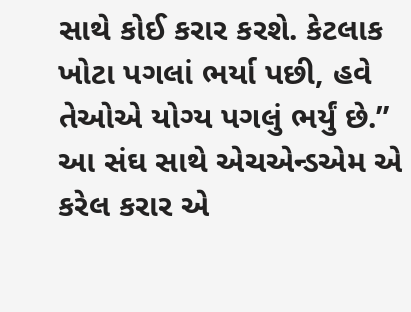સાથે કોઈ કરાર કરશે. કેટલાક ખોટા પગલાં ભર્યા પછી, હવે તેઓએ યોગ્ય પગલું ભર્યું છે.” આ સંઘ સાથે એચએન્ડએમ એ કરેલ કરાર એ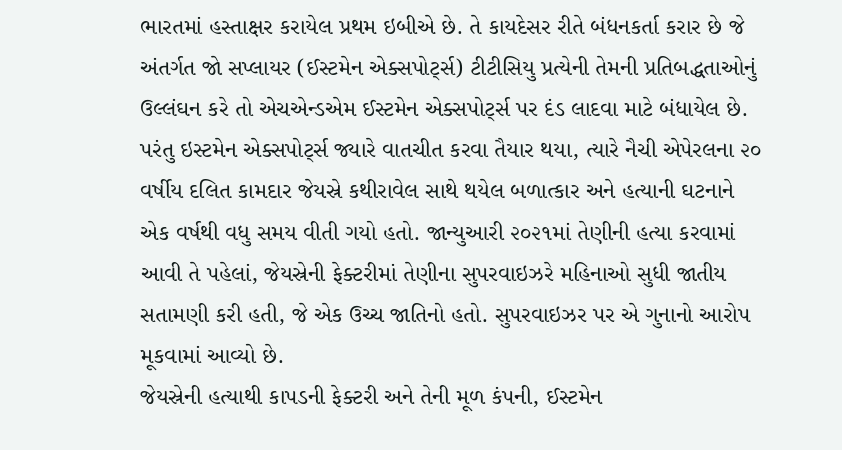ભારતમાં હસ્તાક્ષર કરાયેલ પ્રથમ ઇબીએ છે. તે કાયદેસર રીતે બંધનકર્તા કરાર છે જે અંતર્ગત જો સપ્લાયર (ઈસ્ટમેન એક્સપોર્ટ્સ) ટીટીસિયુ પ્રત્યેની તેમની પ્રતિબદ્ધતાઓનું ઉલ્લંઘન કરે તો એચએન્ડએમ ઈસ્ટમેન એક્સપોર્ટ્સ પર દંડ લાદવા માટે બંધાયેલ છે.
પરંતુ ઇસ્ટમેન એક્સપોર્ટ્સ જ્યારે વાતચીત કરવા તૈયાર થયા, ત્યારે નૈચી એપેરલના ૨૦ વર્ષીય દલિત કામદાર જેયસ્રે કથીરાવેલ સાથે થયેલ બળાત્કાર અને હત્યાની ઘટનાને એક વર્ષથી વધુ સમય વીતી ગયો હતો. જાન્યુઆરી ૨૦૨૧માં તેણીની હત્યા કરવામાં આવી તે પહેલાં, જેયસ્રેની ફેક્ટરીમાં તેણીના સુપરવાઇઝરે મહિનાઓ સુધી જાતીય સતામણી કરી હતી, જે એક ઉચ્ચ જાતિનો હતો. સુપરવાઇઝર પર એ ગુનાનો આરોપ મૂકવામાં આવ્યો છે.
જેયસ્રેની હત્યાથી કાપડની ફેક્ટરી અને તેની મૂળ કંપની, ઈસ્ટમેન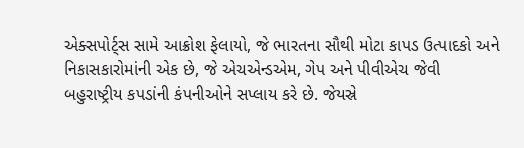એક્સપોર્ટ્સ સામે આક્રોશ ફેલાયો, જે ભારતના સૌથી મોટા કાપડ ઉત્પાદકો અને નિકાસકારોમાંની એક છે, જે એચએન્ડએમ, ગેપ અને પીવીએચ જેવી બહુરાષ્ટ્રીય કપડાંની કંપનીઓને સપ્લાય કરે છે. જેયસ્રે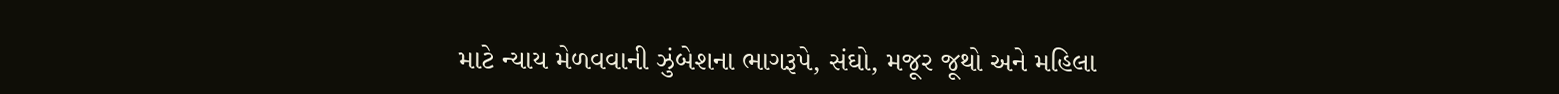માટે ન્યાય મેળવવાની ઝુંબેશના ભાગરૂપે, સંઘો, મજૂર જૂથો અને મહિલા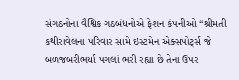સંગઠનોના વૈશ્વિક ગઠબંધનોએ ફેશન કંપનીઓ “શ્રીમતી કથીરાવેલના પરિવાર સામે ઇસ્ટમેન એક્સપોર્ટ્સ જે બળજબરીભર્યા પગલાં ભરી રહ્યા છે તેના ઉપર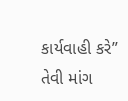કાર્યવાહી કરે” તેવી માંગ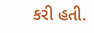કરી હતી.